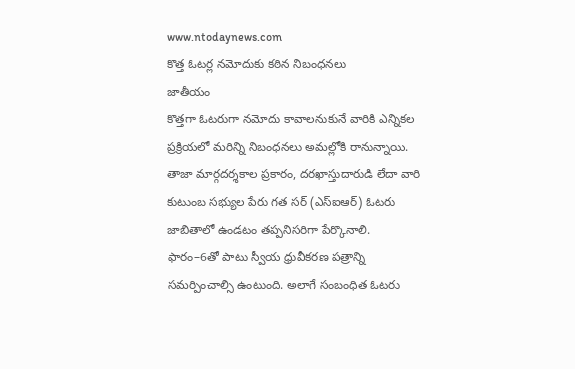www.ntodaynews.com
కొత్త ఓటర్ల నమోదుకు కఠిన నిబంధనలు
జాతీయం
కొత్తగా ఓటరుగా నమోదు కావాలనుకునే వారికి ఎన్నికల ప్రక్రియలో మరిన్ని నిబంధనలు అమల్లోకి రానున్నాయి. తాజా మార్గదర్శకాల ప్రకారం, దరఖాస్తుదారుడి లేదా వారి కుటుంబ సభ్యుల పేరు గత సర్ (ఎస్ఐఆర్) ఓటరు జాబితాలో ఉండటం తప్పనిసరిగా పేర్కొనాలి.
ఫారం–6తో పాటు స్వీయ ధ్రువీకరణ పత్రాన్ని సమర్పించాల్సి ఉంటుంది. అలాగే సంబంధిత ఓటరు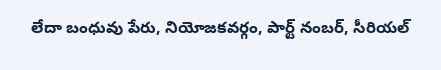లేదా బంధువు పేరు, నియోజకవర్గం, పార్ట్ నంబర్, సీరియల్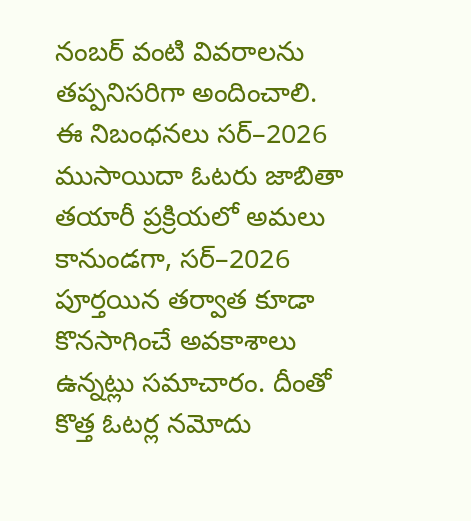నంబర్ వంటి వివరాలను తప్పనిసరిగా అందించాలి.
ఈ నిబంధనలు సర్–2026 ముసాయిదా ఓటరు జాబితా తయారీ ప్రక్రియలో అమలు కానుండగా, సర్–2026 పూర్తయిన తర్వాత కూడా కొనసాగించే అవకాశాలు ఉన్నట్లు సమాచారం. దీంతో కొత్త ఓటర్ల నమోదు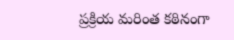ప్రక్రియ మరింత కఠినంగా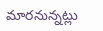మారనున్నట్లు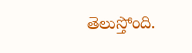తెలుస్తోంది.